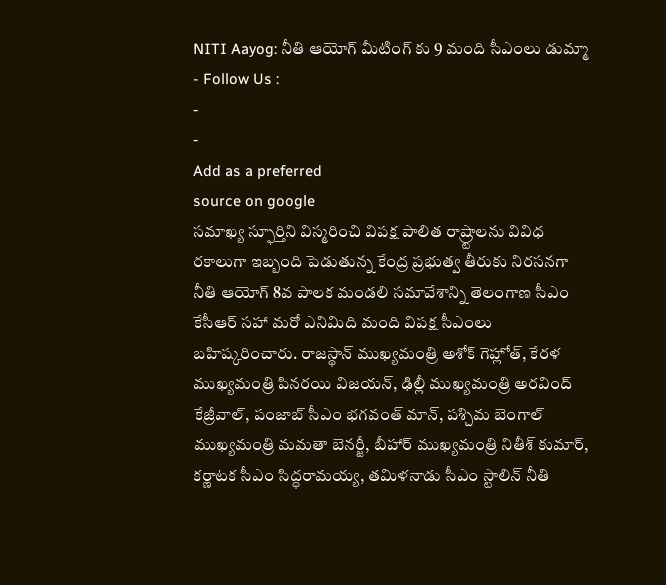NITI Aayog: నీతి ఆయోగ్ మీటింగ్ కు 9 మంది సీఎంలు డుమ్మా
- Follow Us :
-
-
Add as a preferred
source on google
సమాఖ్య స్ఫూర్తిని విస్మరించి విపక్ష పాలిత రాష్ర్టాలను వివిధ రకాలుగా ఇబ్బంది పెడుతున్న కేంద్ర ప్రభుత్వ తీరుకు నిరసనగా నీతి ఆయోగ్ 8వ పాలక మండలి సమావేశాన్ని తెలంగాణ సీఎం కేసీఆర్ సహా మరో ఎనిమిది మంది విపక్ష సీఎంలు బహిష్కరించారు. రాజస్థాన్ ముఖ్యమంత్రి అశోక్ గెహ్లోత్, కేరళ ముఖ్యమంత్రి పినరయి విజయన్, ఢిల్లీ ముఖ్యమంత్రి అరవింద్ కేజ్రీవాల్, పంజాబ్ సీఎం భగవంత్ మాన్, పశ్చిమ బెంగాల్ ముఖ్యమంత్రి మమతా బెనర్జీ, బీహార్ ముఖ్యమంత్రి నితీశ్ కుమార్, కర్ణాటక సీఎం సిద్ధరామయ్య, తమిళనాడు సీఎం స్టాలిన్ నీతి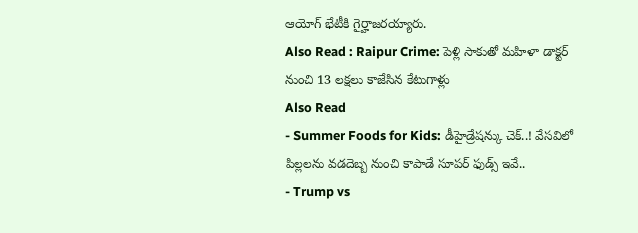ఆయోగ్ భేటీకి గైర్హాజరయ్యారు.
Also Read : Raipur Crime: పెళ్లి సాకుతో మహిళా డాక్టర్ నుంచి 13 లక్షలు కాజేసిన కేటుగాళ్లు
Also Read
- Summer Foods for Kids: డీహైడ్రేషన్కు చెక్..! వేసవిలో పిల్లలను వడదెబ్బ నుంచి కాపాడే సూపర్ ఫుడ్స్ ఇవే..
- Trump vs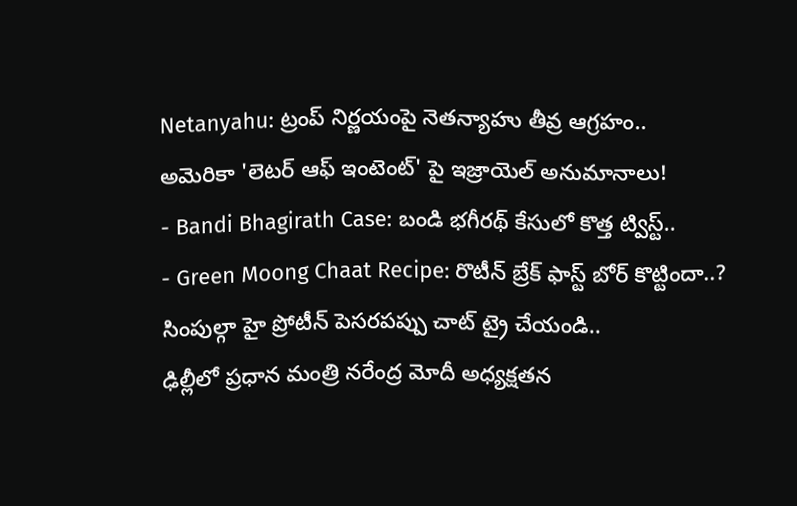Netanyahu: ట్రంప్ నిర్ణయంపై నెతన్యాహు తీవ్ర ఆగ్రహం.. అమెరికా 'లెటర్ ఆఫ్ ఇంటెంట్' పై ఇజ్రాయెల్ అనుమానాలు!
- Bandi Bhagirath Case: బండి భగీరథ్ కేసులో కొత్త ట్విస్ట్..
- Green Moong Chaat Recipe: రొటీన్ బ్రేక్ ఫాస్ట్ బోర్ కొట్టిందా..? సింపుల్గా హై ప్రోటీన్ పెసరపప్పు చాట్ ట్రై చేయండి..
ఢిల్లీలో ప్రధాన మంత్రి నరేంద్ర మోదీ అధ్యక్షతన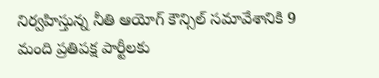నిర్వహిస్తున్న నీతి ఆయోగ్ కౌన్సిల్ సమావేశానికి 9 మంది ప్రతిపక్ష పార్టీలకు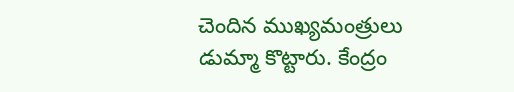చెందిన ముఖ్యమంత్రులు డుమ్మా కొట్టారు. కేంద్రం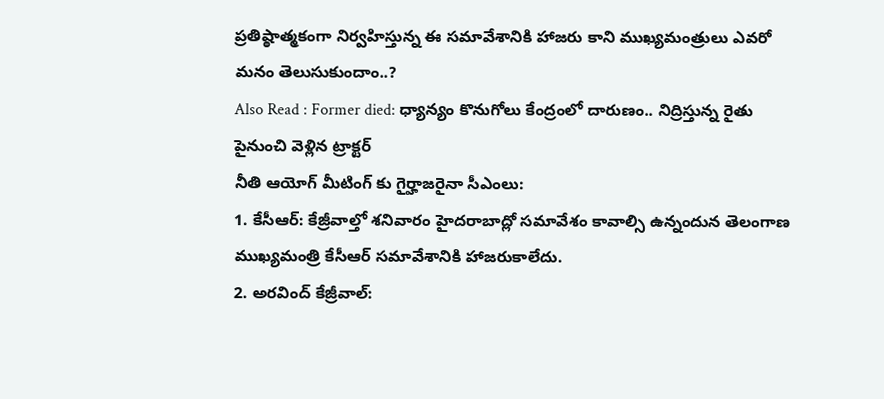ప్రతిష్ఠాత్మకంగా నిర్వహిస్తున్న ఈ సమావేశానికి హాజరు కాని ముఖ్యమంత్రులు ఎవరో మనం తెలుసుకుందాం..?
Also Read : Former died: ధ్యాన్యం కొనుగోలు కేంద్రంలో దారుణం.. నిద్రిస్తున్న రైతు పైనుంచి వెళ్లిన ట్రాక్టర్
నీతి ఆయోగ్ మీటింగ్ కు గైర్హాజరైనా సీఎంలు:
1. కేసీఆర్: కేజ్రీవాల్తో శనివారం హైదరాబాద్లో సమావేశం కావాల్సి ఉన్నందున తెలంగాణ ముఖ్యమంత్రి కేసీఆర్ సమావేశానికి హాజరుకాలేదు.
2. అరవింద్ కేజ్రీవాల్: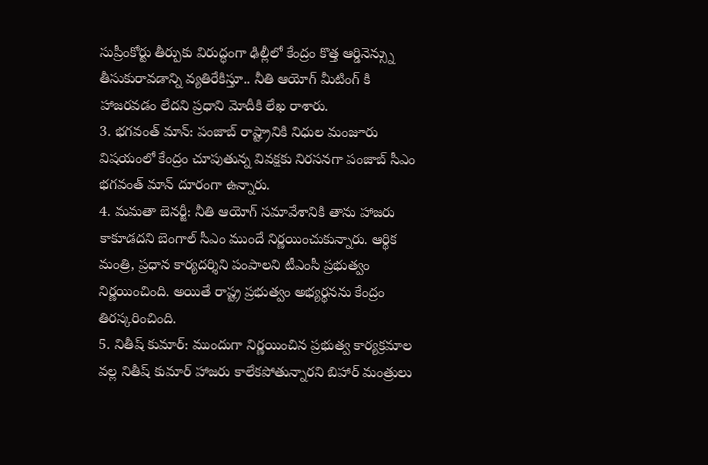సుప్రీంకోర్టు తీర్పుకు విరుద్ధంగా ఢిల్లీలో కేంద్రం కొత్త ఆర్డినెన్స్ను తీసుకురావడాన్ని వ్యతిరేకిస్తూ.. నీతి ఆయోగ్ మీటింగ్ కి హాజరవడం లేదని ప్రధాని మోదీకి లేఖ రాశారు.
3. భగవంత్ మాన్: పంజాబ్ రాష్ట్రానికి నిధుల మంజూరు విషయంలో కేంద్రం చూపుతున్న వివక్షకు నిరసనగా పంజాబ్ సీఎం భగవంత్ మాన్ దూరంగా ఉన్నారు.
4. మమతా బెనర్జీ: నీతి ఆయోగ్ సమావేశానికి తాను హాజరు కాకూడదని బెంగాల్ సీఎం ముందే నిర్ణయించుకున్నారు. ఆర్థిక మంత్రి, ప్రధాన కార్యదర్శిని పంపాలని టీఎంసీ ప్రభుత్వం నిర్ణయించింది. అయితే రాష్ట్ర ప్రభుత్వం అభ్యర్థనను కేంద్రం తిరస్కరించింది.
5. నితీష్ కుమార్: ముందుగా నిర్ణయించిన ప్రభుత్వ కార్యక్రమాల వల్ల నితీష్ కుమార్ హాజరు కాలేకపోతున్నారని బిహార్ మంత్రులు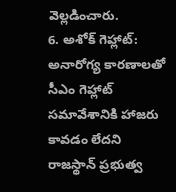వెల్లడించారు.
6. అశోక్ గెహ్లాట్: అనారోగ్య కారణాలతో సీఎం గెహ్లాట్ సమావేశానికి హాజరు కావడం లేదని రాజస్థాన్ ప్రభుత్వ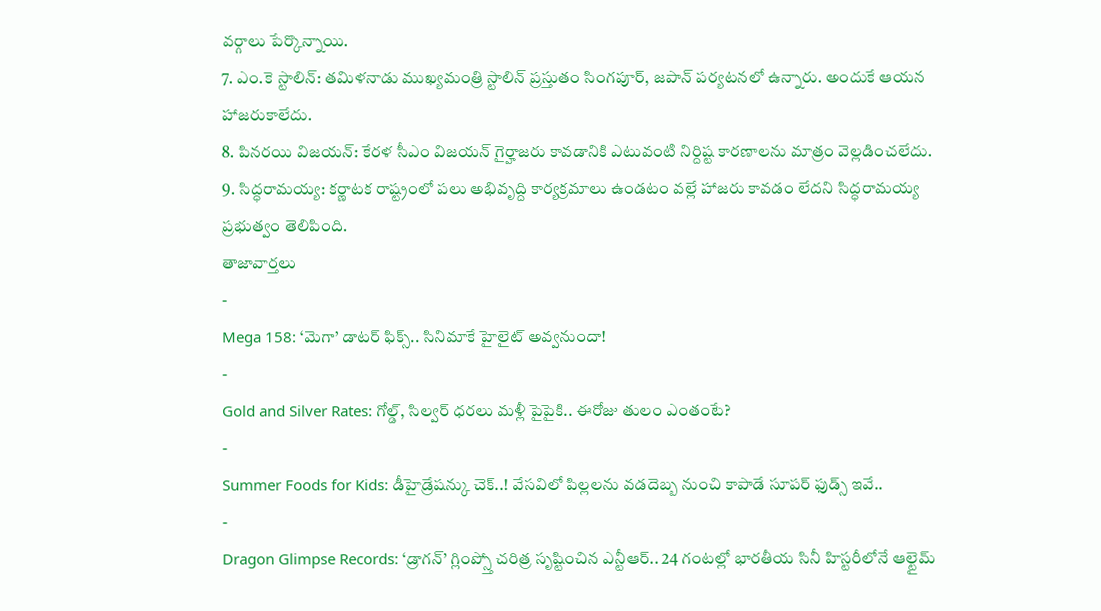వర్గాలు పేర్కొన్నాయి.
7. ఎం.కె స్టాలిన్: తమిళనాడు ముఖ్యమంత్రి స్టాలిన్ ప్రస్తుతం సింగపూర్, జపాన్ పర్యటనలో ఉన్నారు. అందుకే ఆయన హాజరుకాలేదు.
8. పినరయి విజయన్: కేరళ సీఎం విజయన్ గైర్హాజరు కావడానికి ఎటువంటి నిర్దిష్ట కారణాలను మాత్రం వెల్లడించలేదు.
9. సిద్ధరామయ్య: కర్ణాటక రాష్ట్రంలో పలు అభివృద్ది కార్యక్రమాలు ఉండటం వల్లే హాజరు కావడం లేదని సిద్ధరామయ్య ప్రభుత్వం తెలిపింది.
తాజావార్తలు
-
Mega 158: ‘మెగా’ డాటర్ ఫిక్స్.. సినిమాకే హైలైట్ అవ్వనుందా!
-
Gold and Silver Rates: గోల్డ్, సిల్వర్ ధరలు మళ్లీ పైపైకి.. ఈరోజు తులం ఎంతంటే?
-
Summer Foods for Kids: డీహైడ్రేషన్కు చెక్..! వేసవిలో పిల్లలను వడదెబ్బ నుంచి కాపాడే సూపర్ ఫుడ్స్ ఇవే..
-
Dragon Glimpse Records: ‘డ్రాగన్’ గ్లింప్స్తో చరిత్ర సృష్టించిన ఎన్టీఆర్.. 24 గంటల్లో భారతీయ సినీ హిస్టరీలోనే ఆల్టైమ్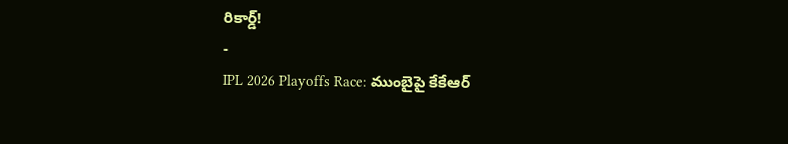రికార్డ్!
-
IPL 2026 Playoffs Race: ముంబైపై కేకేఆర్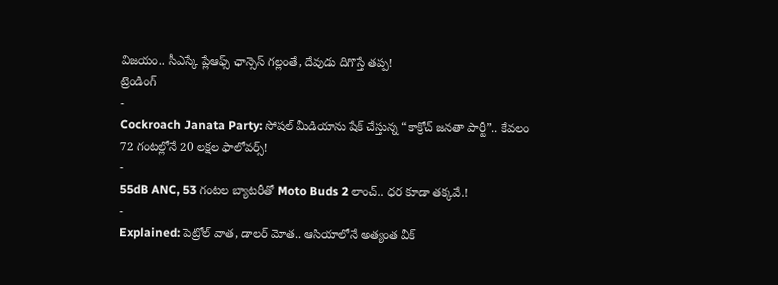విజయం.. సీఎస్కే ప్లేఆఫ్స్ ఛాన్సెస్ గల్లంతే, దేవుడు దిగొస్తే తప్ప!
ట్రెండింగ్
-
Cockroach Janata Party: సోషల్ మీడియాను షేక్ చేస్తున్న “కాక్రోచ్ జనతా పార్టీ”.. కేవలం 72 గంటల్లోనే 20 లక్షల ఫాలోవర్స్!
-
55dB ANC, 53 గంటల బ్యాటరీతో Moto Buds 2 లాంచ్.. ధర కూడా తక్కవే.!
-
Explained: పెట్రోల్ వాత, డాలర్ మోత.. ఆసియాలోనే అత్యంత వీక్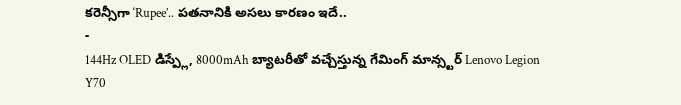కరెన్సీగా ‘Rupee’.. పతనానికి అసలు కారణం ఇదే..
-
144Hz OLED డిస్ప్లే, 8000mAh బ్యాటరీతో వచ్చేస్తున్న గేమింగ్ మాన్స్టర్ Lenovo Legion Y70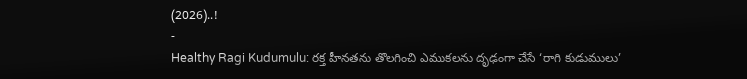(2026)..!
-
Healthy Ragi Kudumulu: రక్త హీనతను తొలగించి ఎముకలను దృఢంగా చేసే ‘రాగి కుడుములు’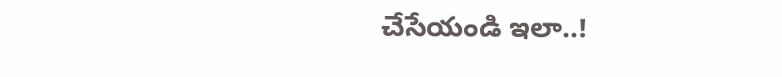చేసేయండి ఇలా..!